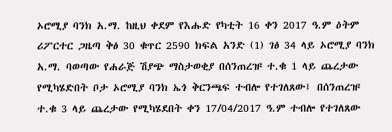ኦሮሚያ ባንክ አ.ማ. ከዚህ ቀደም የእሑድ የካቲት 16 ቀን 2017 ዓ.ም ዕትም ሪፖርተር ጋዜጣ ቅፅ 30 ቁጥር 2590 ክፍል አንድ (1) ገፅ 34 ላይ ኦሮሚያ ባንክ አ.ማ. ባወጣው የሐራጅ ሽያጭ ማስታወቂያ በሰንጠረዡ ተ.ቁ 1 ላይ ጨረታው የሚካሄድበት ቦታ ኦሮሚያ ባንክ ኤጎ ቅርንጫፍ ተብሎ የተገለጸው፤ በሰንጠረዡ ተ.ቁ 3 ላይ ጨረታው የሚካሄደበት ቀን 17/04/2017 ዓ.ም ተብሎ የተገለጸው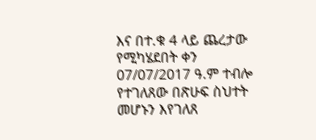እና በተ.ቁ 4 ላይ ጨረታው የሚካሄደበት ቀን 07/07/2017 ዓ.ም ተብሎ የተገለጸው በጽሁፍ ስህተት መሆኑን እየገለጸ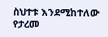ስህተቱ እንደሚከተለው የታረመ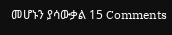መሆኑን ያሳውቃል 15 Comments